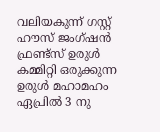വലിയകുന്ന് ഗസ്റ്റ് ഹൗസ് ജംഗ്ഷൻ ഫ്രണ്ട്സ് ഉരുൾ കമ്മിറ്റി ഒരുക്കുന്ന ഉരുൾ മഹാമഹം ഏപ്രിൽ 3 നു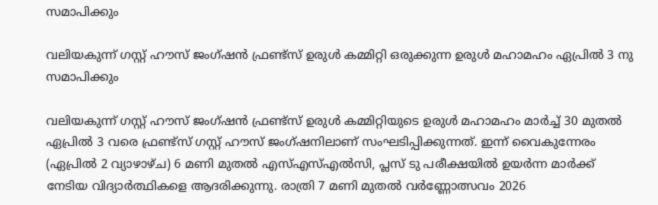സമാപിക്കും

വലിയകുന്ന് ഗസ്റ്റ് ഹൗസ് ജംഗ്ഷൻ ഫ്രണ്ട്സ് ഉരുൾ കമ്മിറ്റി ഒരുക്കുന്ന ഉരുൾ മഹാമഹം ഏപ്രിൽ 3 നു സമാപിക്കും

വലിയകുന്ന് ഗസ്റ്റ് ഹൗസ് ജംഗ്ഷൻ ഫ്രണ്ട്സ് ഉരുൾ കമ്മിറ്റിയുടെ ഉരുൾ മഹാമഹം മാർച്ച് 30 മുതൽ ഏപ്രിൽ 3 വരെ ഫ്രണ്ട്സ് ഗസ്റ്റ് ഹൗസ് ജംഗ്ഷനിലാണ് സംഘടിപ്പിക്കുന്നത്. ഇന്ന് വൈകുന്നേരം (ഏപ്രിൽ 2 വ്യാഴാഴ്ച) 6 മണി മുതൽ എസ്എസ്എൽസി, പ്ലസ് ടു പരീക്ഷയിൽ ഉയർന്ന മാർക്ക് നേടിയ വിദ്യാർത്ഥികളെ ആദരിക്കുന്നു. രാത്രി 7 മണി മുതൽ വർണ്ണോത്സവം 2026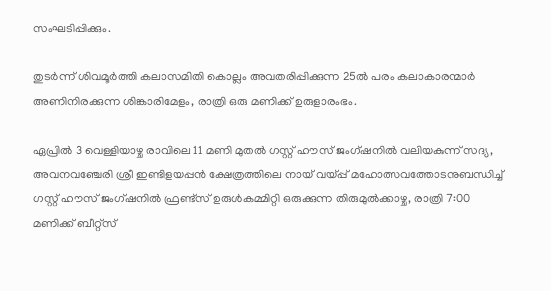സംഘടിപ്പിക്കും.

തുടർന്ന് ശിവമൂർത്തി കലാസമിതി കൊല്ലം അവതരിപ്പിക്കുന്ന 25ൽ പരം കലാകാരന്മാർ അണിനിരക്കുന്ന ശിങ്കാരിമേളം, രാത്രി ഒരു മണിക്ക് ഉരുളാരംഭം.

ഏപ്രിൽ 3 വെള്ളിയാഴ്ച രാവിലെ 11 മണി മുതൽ ഗസ്റ്റ് ഹൗസ് ജംഗ്ഷനിൽ വലിയകുന്ന് സദ്യ, അവനവഞ്ചേരി ശ്രീ ഇണ്ടിളയപ്പൻ ക്ഷേത്രത്തിലെ നായ് വയ്പ്പ് മഹോത്സവത്തോടനുബന്ധിച്ച് ഗസ്റ്റ് ഹൗസ് ജംഗ്ഷനിൽ ഫ്രണ്ട്സ് ഉരുൾകമ്മിറ്റി ഒരുക്കുന്ന തിരുമുൽക്കാഴ്ച, രാത്രി 7:00 മണിക്ക് ബീറ്റ്സ്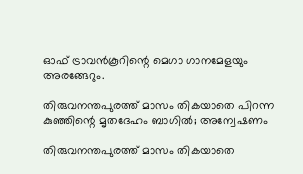ഓഫ് ട്രാവൻകൂറിന്റെ മെഗാ ഗാനമേളയും അരങ്ങേറും.

തിരുവനന്തപുരത്ത് മാസം തികയാതെ പിറന്ന കുഞ്ഞിന്റെ മൃതദേഹം ബാഗില്‍; അന്വേഷണം

തിരുവനന്തപുരത്ത് മാസം തികയാതെ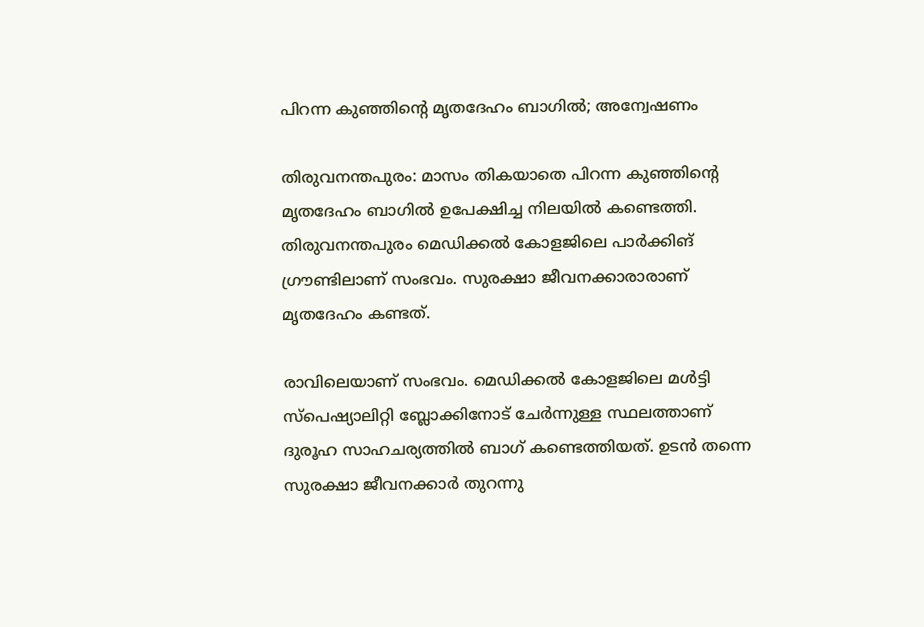പിറന്ന കുഞ്ഞിന്റെ മൃതദേഹം ബാഗില്‍; അന്വേഷണം

തിരുവനന്തപുരം: മാസം തികയാതെ പിറന്ന കുഞ്ഞിന്റെ മൃതദേഹം ബാഗില്‍ ഉപേക്ഷിച്ച നിലയില്‍ കണ്ടെത്തി. തിരുവനന്തപുരം മെഡിക്കല്‍ കോളജിലെ പാര്‍ക്കിങ് ഗ്രൗണ്ടിലാണ് സംഭവം. സുരക്ഷാ ജീവനക്കാരാരാണ് മൃതദേഹം കണ്ടത്.

രാവിലെയാണ് സംഭവം. മെഡിക്കല്‍ കോളജിലെ മള്‍ട്ടി സ്‌പെഷ്യാലിറ്റി ബ്ലോക്കിനോട് ചേര്‍ന്നുള്ള സ്ഥലത്താണ് ദുരൂഹ സാഹചര്യത്തില്‍ ബാഗ് കണ്ടെത്തിയത്. ഉടന്‍ തന്നെ സുരക്ഷാ ജീവനക്കാര്‍ തുറന്നു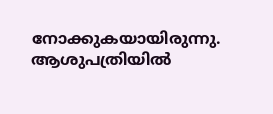നോക്കുകയായിരുന്നു. ആശുപത്രിയില്‍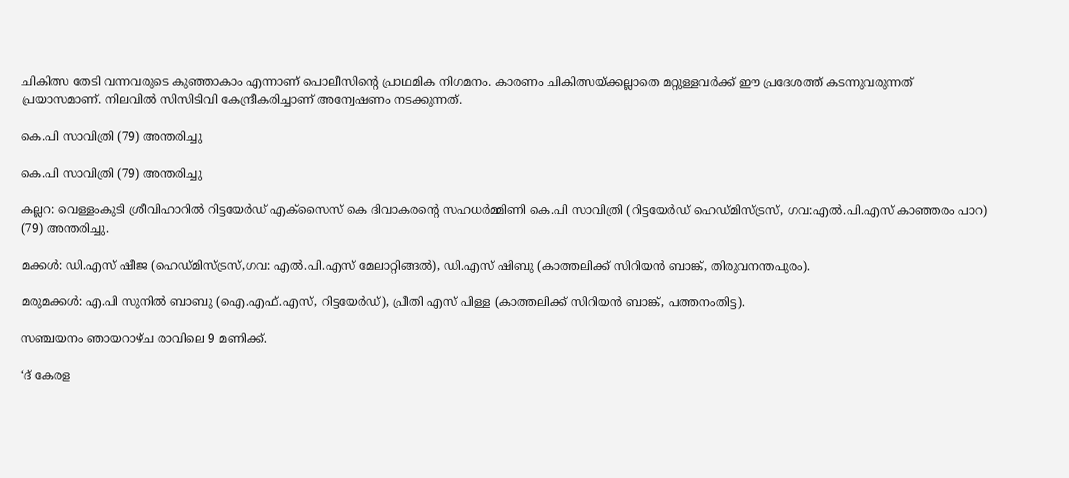ചികിത്സ തേടി വന്നവരുടെ കുഞ്ഞാകാം എന്നാണ് പൊലീസിന്റെ പ്രാഥമിക നിഗമനം. കാരണം ചികിത്സയ്ക്കല്ലാതെ മറ്റുള്ളവര്‍ക്ക് ഈ പ്രദേശത്ത് കടന്നുവരുന്നത് പ്രയാസമാണ്. നിലവില്‍ സിസിടിവി കേന്ദ്രീകരിച്ചാണ് അന്വേഷണം നടക്കുന്നത്.

കെ.പി സാവിത്രി (79) അന്തരിച്ചു

കെ.പി സാവിത്രി (79) അന്തരിച്ചു

കല്ലറ: വെള്ളംകുടി ശ്രീവിഹാറിൽ റിട്ടയേർഡ് എക്സൈസ് കെ ദിവാകരന്റെ സഹധർമ്മിണി കെ.പി സാവിത്രി (റിട്ടയേർഡ് ഹെഡ്മിസ്ട്രസ്, ഗവ:എൽ.പി.എസ് കാഞ്ഞരം പാറ) (79) അന്തരിച്ചു.

മക്കൾ: ഡി.എസ് ഷീജ (ഹെഡ്മിസ്ട്രസ്,ഗവ: എൽ.പി.എസ് മേലാറ്റിങ്ങൽ), ഡി.എസ് ഷിബു (കാത്തലിക്ക് സിറിയൻ ബാങ്ക്, തിരുവനന്തപുരം).

മരുമക്കൾ: എ.പി സുനിൽ ബാബു (ഐ.എഫ്.എസ്, റിട്ടയേർഡ്), പ്രീതി എസ് പിള്ള (കാത്തലിക്ക് സിറിയൻ ബാങ്ക്, പത്തനംതിട്ട).

സഞ്ചയനം ഞായറാഴ്ച രാവിലെ 9 മണിക്ക്.

‘ദ് കേരള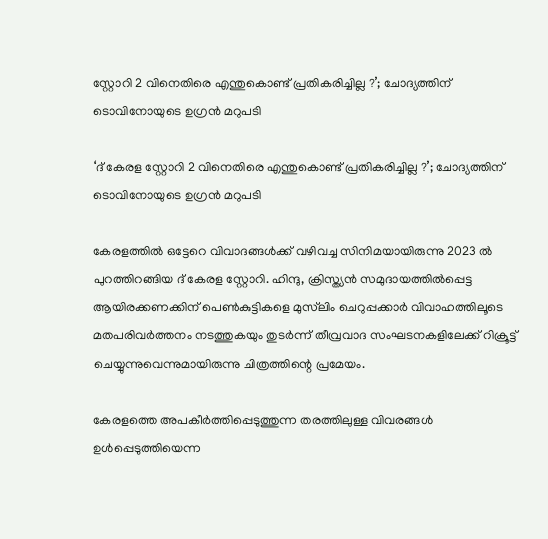സ്റ്റോറി 2 വിനെതിരെ എന്തുകൊണ്ട് പ്രതികരിച്ചില്ല ?’; ചോദ്യത്തിന് ടൊവിനോയുടെ ഉഗ്രൻ മറുപടി

‘ദ് കേരള സ്റ്റോറി 2 വിനെതിരെ എന്തുകൊണ്ട് പ്രതികരിച്ചില്ല ?’; ചോദ്യത്തിന് ടൊവിനോയുടെ ഉഗ്രൻ മറുപടി

കേരളത്തിൽ ഒട്ടേറെ വിവാദങ്ങൾക്ക് വഴിവച്ച സിനിമയായിരുന്നു 2023 ൽ പുറത്തിറങ്ങിയ ദ് കേരള സ്റ്റോറി. ഹിന്ദു, ക്രിസ്ത്യൻ സമുദായത്തിൽപ്പെട്ട ആയിരക്കണക്കിന് പെൺകുട്ടികളെ മുസ്‌ലിം ചെറുപ്പക്കാർ വിവാഹത്തിലൂടെ മതപരിവർത്തനം നടത്തുകയും തുടർന്ന് തീവ്രവാദ സംഘടനകളിലേക്ക് റിക്രൂട്ട് ചെയ്യുന്നുവെന്നുമായിരുന്നു ചിത്രത്തിന്റെ പ്രമേയം.

കേരളത്തെ അപകീർത്തിപ്പെടുത്തുന്ന തരത്തിലുള്ള വിവരങ്ങൾ ഉൾപ്പെടുത്തിയെന്ന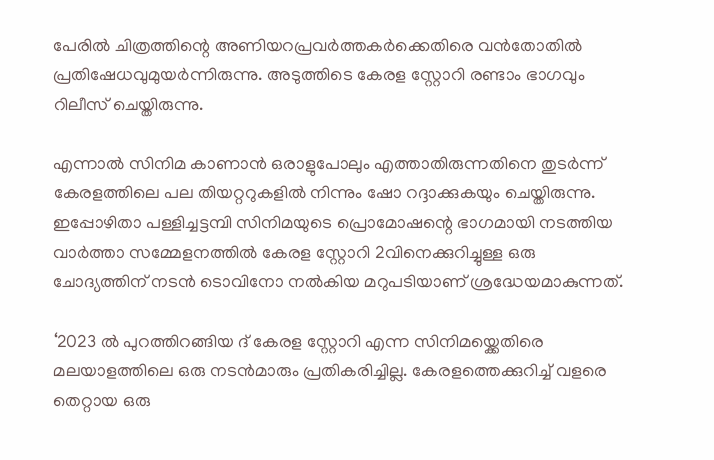പേരിൽ ചിത്രത്തിന്റെ അണിയറപ്രവർത്തകർക്കെതിരെ വൻതോതിൽ പ്രതിഷേധവുമുയർന്നിരുന്നു. അടുത്തിടെ കേരള സ്റ്റോറി രണ്ടാം ഭാഗവും റിലീസ് ചെയ്തിരുന്നു.

എന്നാൽ സിനിമ കാണാൻ ഒരാളുപോലും എത്താതിരുന്നതിനെ തുടർന്ന് കേരളത്തിലെ പല തിയറ്ററുകളിൽ നിന്നും ഷോ റദ്ദാക്കുകയും ചെയ്തിരുന്നു. ഇപ്പോഴിതാ പള്ളിച്ചട്ടമ്പി സിനിമയുടെ പ്രൊമോഷന്റെ ഭാഗമായി നടത്തിയ വാർത്താ സമ്മേളനത്തിൽ കേരള സ്റ്റോറി 2വിനെക്കുറിച്ചുള്ള ഒരു ചോദ്യത്തിന് നടൻ ടൊവിനോ നൽകിയ മറുപടിയാണ് ശ്രദ്ധേയമാകുന്നത്.

‘2023 ൽ പുറത്തിറങ്ങിയ ദ് കേരള സ്റ്റോറി എന്ന സിനിമയ്ക്കെതിരെ മലയാളത്തിലെ ഒരു നടൻമാരും പ്രതികരിച്ചില്ല. കേരളത്തെക്കുറിച്ച് വളരെ തെറ്റായ ഒരു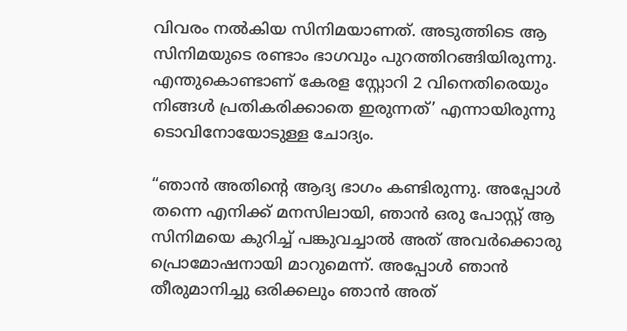വിവരം നൽകിയ സിനിമയാണത്. അടുത്തിടെ ആ സിനിമയുടെ രണ്ടാം ഭാഗവും പുറത്തിറങ്ങിയിരുന്നു. എന്തുകൊണ്ടാണ് കേരള സ്റ്റോറി 2 വിനെതിരെയും നിങ്ങൾ പ്രതികരിക്കാതെ ഇരുന്നത്’ എന്നായിരുന്നു ടൊവിനോയോടുള്ള ചോദ്യം.

“ഞാൻ അതിന്റെ ആദ്യ ഭാഗം കണ്ടിരുന്നു. അപ്പോൾ തന്നെ എനിക്ക് മനസിലായി, ഞാൻ ഒരു പോസ്റ്റ് ആ സിനിമയെ കുറിച്ച് പങ്കുവച്ചാൽ അത് അവർക്കൊരു പ്രൊമോഷനായി മാറുമെന്ന്. അപ്പോൾ ഞാൻ തീരുമാനിച്ചു ഒരിക്കലും ഞാൻ അത്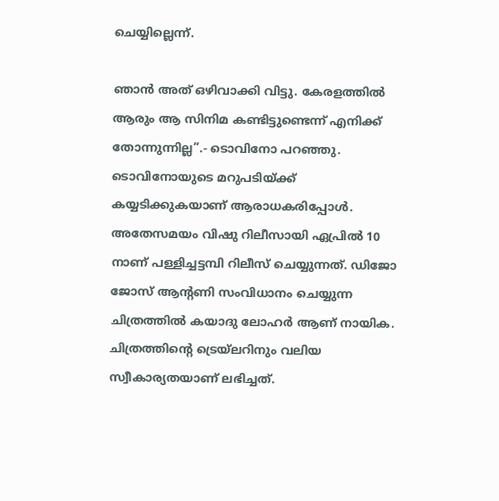ചെയ്യില്ലെന്ന്.

ഞാൻ അത് ഒഴിവാക്കി വിട്ടു. കേരളത്തിൽ ആരും ആ സിനിമ കണ്ടിട്ടുണ്ടെന്ന് എനിക്ക് തോന്നുന്നില്ല”.- ടൊവിനോ പറഞ്ഞു. ടൊവിനോയുടെ മറുപടിയ്ക്ക് കയ്യടിക്കുകയാണ് ആരാധകരിപ്പോൾ. അതേസമയം വിഷു റിലീസായി ഏപ്രിൽ 10 നാണ് പള്ളിച്ചട്ടമ്പി റിലീസ് ചെയ്യുന്നത്. ഡിജോ ജോസ് ആന്റണി സംവിധാനം ചെയ്യുന്ന ചിത്രത്തിൽ കയാദു ലോഹർ ആണ് നായിക. ചിത്രത്തിന്റെ ട്രെയ്‌ലറിനും വലിയ സ്വീകാര്യതയാണ് ലഭിച്ചത്.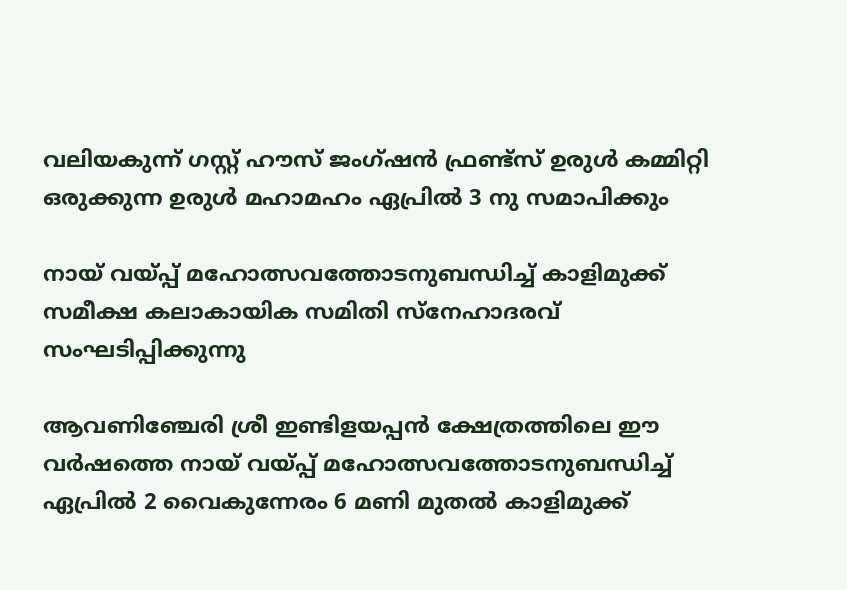വലിയകുന്ന് ഗസ്റ്റ് ഹൗസ് ജംഗ്ഷൻ ഫ്രണ്ട്സ് ഉരുൾ കമ്മിറ്റി ഒരുക്കുന്ന ഉരുൾ മഹാമഹം ഏപ്രിൽ 3 നു സമാപിക്കും

നായ് വയ്പ്പ് മഹോത്സവത്തോടനുബന്ധിച്ച് കാളിമുക്ക് സമീക്ഷ കലാകായിക സമിതി സ്നേഹാദരവ് സംഘടിപ്പിക്കുന്നു

ആവണിഞ്ചേരി ശ്രീ ഇണ്ടിളയപ്പൻ ക്ഷേത്രത്തിലെ ഈ വർഷത്തെ നായ് വയ്പ്പ് മഹോത്സവത്തോടനുബന്ധിച്ച് ഏപ്രിൽ 2 വൈകുന്നേരം 6 മണി മുതൽ കാളിമുക്ക്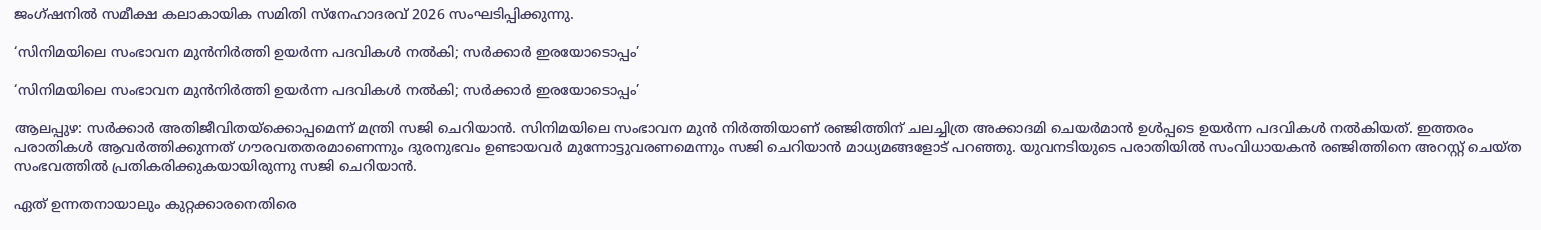ജംഗ്ഷനിൽ സമീക്ഷ കലാകായിക സമിതി സ്നേഹാദരവ് 2026 സംഘടിപ്പിക്കുന്നു.

‘സിനിമയിലെ സംഭാവന മുന്‍നിര്‍ത്തി ഉയര്‍ന്ന പദവികള്‍ നല്‍കി; സര്‍ക്കാര്‍ ഇരയോടൊപ്പം’

‘സിനിമയിലെ സംഭാവന മുന്‍നിര്‍ത്തി ഉയര്‍ന്ന പദവികള്‍ നല്‍കി; സര്‍ക്കാര്‍ ഇരയോടൊപ്പം’

ആലപ്പുഴ: സര്‍ക്കാര്‍ അതിജീവിതയ്‌ക്കൊപ്പമെന്ന് മന്ത്രി സജി ചെറിയാന്‍. സിനിമയിലെ സംഭാവന മുന്‍ നിര്‍ത്തിയാണ് രഞ്ജിത്തിന് ചലച്ചിത്ര അക്കാദമി ചെയര്‍മാന്‍ ഉള്‍പ്പടെ ഉയര്‍ന്ന പദവികള്‍ നല്‍കിയത്‌. ഇത്തരം പരാതികള്‍ ആവര്‍ത്തിക്കുന്നത് ഗൗരവതതരമാണെന്നും ദുരനുഭവം ഉണ്ടായവര്‍ മുന്നോട്ടുവരണമെന്നും സജി ചെറിയാന്‍ മാധ്യമങ്ങളോട് പറഞ്ഞു. യുവനടിയുടെ പരാതിയില്‍ സംവിധായകന്‍ രഞ്ജിത്തിനെ അറസ്റ്റ് ചെയ്ത സംഭവത്തില്‍ പ്രതികരിക്കുകയായിരുന്നു സജി ചെറിയാന്‍.

ഏത് ഉന്നതനായാലും കുറ്റക്കാരനെതിരെ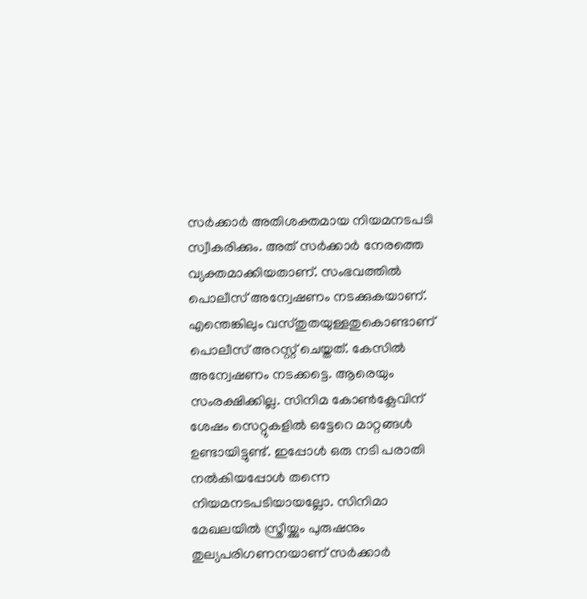സര്‍ക്കാര്‍ അതിശക്തമായ നിയമനടപടി സ്വീകരിക്കും. അത് സര്‍ക്കാര്‍ നേരത്തെ വ്യക്തമാക്കിയതാണ്. സംഭവത്തില്‍ പൊലീസ് അന്വേഷണം നടക്കുകയാണ്. എന്തെങ്കിലും വസ്തുതയുള്ളതുകൊണ്ടാണ് പൊലീസ് അറസ്റ്റ് ചെയ്തത്. കേസില്‍ അന്വേഷണം നടക്കട്ടെ. ആരെയും സംരക്ഷിക്കില്ല. സിനിമ കോണ്‍ക്ലേവിന് ശേഷം സെറ്റുകളില്‍ ഒട്ടേറെ മാറ്റങ്ങള്‍ ഉണ്ടായിട്ടുണ്ട്. ഇപ്പോള്‍ ഒരു നടി പരാതി നല്‍കിയപ്പോള്‍ തന്നെ നിയമനടപടിയായല്ലോ. സിനിമാ മേഖലയില്‍ സ്ത്രീയ്ക്കും പുരുഷനും തുല്യപരിഗണനയാണ് സര്‍ക്കാര്‍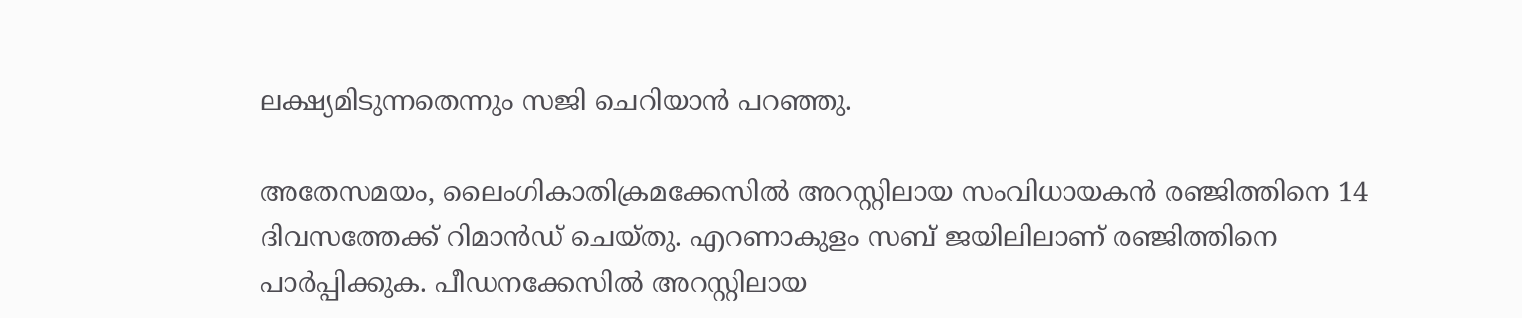ലക്ഷ്യമിടുന്നതെന്നും സജി ചെറിയാന്‍ പറഞ്ഞു.

അതേസമയം, ലൈംഗികാതിക്രമക്കേസില്‍ അറസ്റ്റിലായ സംവിധായകന്‍ രഞ്ജിത്തിനെ 14 ദിവസത്തേക്ക് റിമാന്‍ഡ് ചെയ്തു. എറണാകുളം സബ് ജയിലിലാണ് രഞ്ജിത്തിനെ പാര്‍പ്പിക്കുക. പീഡനക്കേസില്‍ അറസ്റ്റിലായ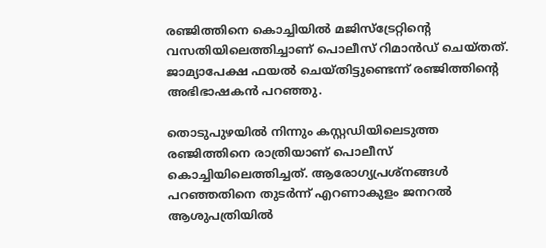രഞ്ജിത്തിനെ കൊച്ചിയില്‍ മജിസ്ട്രേറ്റിന്റെ വസതിയിലെത്തിച്ചാണ് പൊലീസ് റിമാന്‍ഡ് ചെയ്തത്. ജാമ്യാപേക്ഷ ഫയല്‍ ചെയ്തിട്ടുണ്ടെന്ന് രഞ്ജിത്തിന്റെ അഭിഭാഷകന്‍ പറഞ്ഞു.

തൊടുപുഴയില്‍ നിന്നും കസ്റ്റഡിയിലെടുത്ത രഞ്ജിത്തിനെ രാത്രിയാണ് പൊലീസ് കൊച്ചിയിലെത്തിച്ചത്. ആരോഗ്യപ്രശ്നങ്ങള്‍ പറഞ്ഞതിനെ തുടര്‍ന്ന് എറണാകുളം ജനറല്‍ ആശുപത്രിയില്‍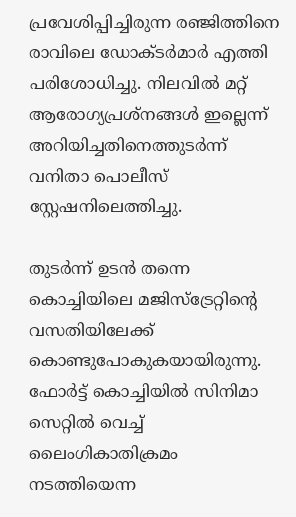പ്രവേശിപ്പിച്ചിരുന്ന രഞ്ജിത്തിനെ രാവിലെ ഡോക്ടര്‍മാര്‍ എത്തി പരിശോധിച്ചു. നിലവില്‍ മറ്റ് ആരോഗ്യപ്രശ്നങ്ങള്‍ ഇല്ലെന്ന് അറിയിച്ചതിനെത്തുടര്‍ന്ന് വനിതാ പൊലീസ് സ്റ്റേഷനിലെത്തിച്ചു.

തുടര്‍ന്ന് ഉടന്‍ തന്നെ കൊച്ചിയിലെ മജിസ്ട്രേറ്റിന്റെ വസതിയിലേക്ക് കൊണ്ടുപോകുകയായിരുന്നു. ഫോര്‍ട്ട് കൊച്ചിയില്‍ സിനിമാ സെറ്റില്‍ വെച്ച് ലൈംഗികാതിക്രമം നടത്തിയെന്ന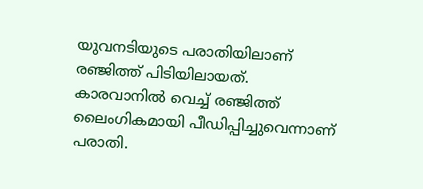യുവനടിയുടെ പരാതിയിലാണ് രഞ്ജിത്ത് പിടിയിലായത്. കാരവാനില്‍ വെച്ച് രഞ്ജിത്ത് ലൈംഗികമായി പീഡിപ്പിച്ചുവെന്നാണ് പരാതി.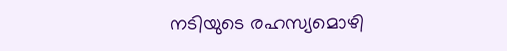നടിയുടെ രഹസ്യമൊഴി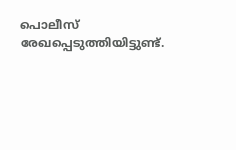പൊലീസ് രേഖപ്പെടുത്തിയിട്ടുണ്ട്.